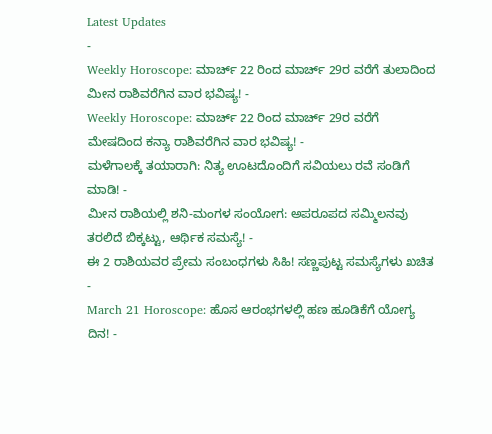Latest Updates
-
Weekly Horoscope: ಮಾರ್ಚ್ 22 ರಿಂದ ಮಾರ್ಚ್ 29ರ ವರೆಗೆ ತುಲಾದಿಂದ ಮೀನ ರಾಶಿವರೆಗಿನ ವಾರ ಭವಿಷ್ಯ! -
Weekly Horoscope: ಮಾರ್ಚ್ 22 ರಿಂದ ಮಾರ್ಚ್ 29ರ ವರೆಗೆ ಮೇಷದಿಂದ ಕನ್ಯಾ ರಾಶಿವರೆಗಿನ ವಾರ ಭವಿಷ್ಯ! -
ಮಳೆಗಾಲಕ್ಕೆ ತಯಾರಾಗಿ: ನಿತ್ಯ ಊಟದೊಂದಿಗೆ ಸವಿಯಲು ರವೆ ಸಂಡಿಗೆ ಮಾಡಿ! -
ಮೀನ ರಾಶಿಯಲ್ಲಿ ಶನಿ-ಮಂಗಳ ಸಂಯೋಗ: ಅಪರೂಪದ ಸಮ್ಮಿಲನವು ತರಲಿದೆ ಬಿಕ್ಕಟ್ಟು, ಆರ್ಥಿಕ ಸಮಸ್ಯೆ! -
ಈ 2 ರಾಶಿಯವರ ಪ್ರೇಮ ಸಂಬಂಧಗಳು ಸಿಹಿ! ಸಣ್ಣಪುಟ್ಟ ಸಮಸ್ಯೆಗಳು ಖಚಿತ -
March 21 Horoscope: ಹೊಸ ಆರಂಭಗಳಲ್ಲಿ ಹಣ ಹೂಡಿಕೆಗೆ ಯೋಗ್ಯ ದಿನ! -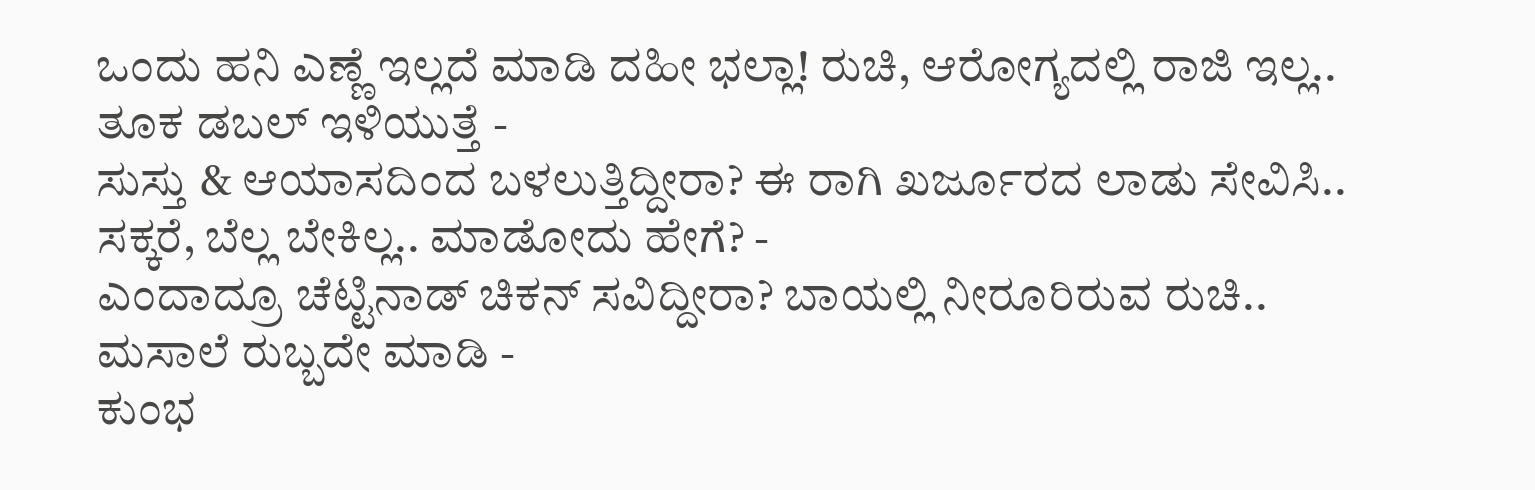ಒಂದು ಹನಿ ಎಣ್ಣೆ ಇಲ್ಲದೆ ಮಾಡಿ ದಹೀ ಭಲ್ಲಾ! ರುಚಿ, ಆರೋಗ್ಯದಲ್ಲಿ ರಾಜಿ ಇಲ್ಲ.. ತೂಕ ಡಬಲ್ ಇಳಿಯುತ್ತೆ -
ಸುಸ್ತು & ಆಯಾಸದಿಂದ ಬಳಲುತ್ತಿದ್ದೀರಾ? ಈ ರಾಗಿ ಖರ್ಜೂರದ ಲಾಡು ಸೇವಿಸಿ.. ಸಕ್ಕರೆ, ಬೆಲ್ಲ ಬೇಕಿಲ್ಲ.. ಮಾಡೋದು ಹೇಗೆ? -
ಎಂದಾದ್ರೂ ಚೆಟ್ಟಿನಾಡ್ ಚಿಕನ್ ಸವಿದ್ದೀರಾ? ಬಾಯಲ್ಲಿ ನೀರೂರಿರುವ ರುಚಿ.. ಮಸಾಲೆ ರುಬ್ಬದೇ ಮಾಡಿ -
ಕುಂಭ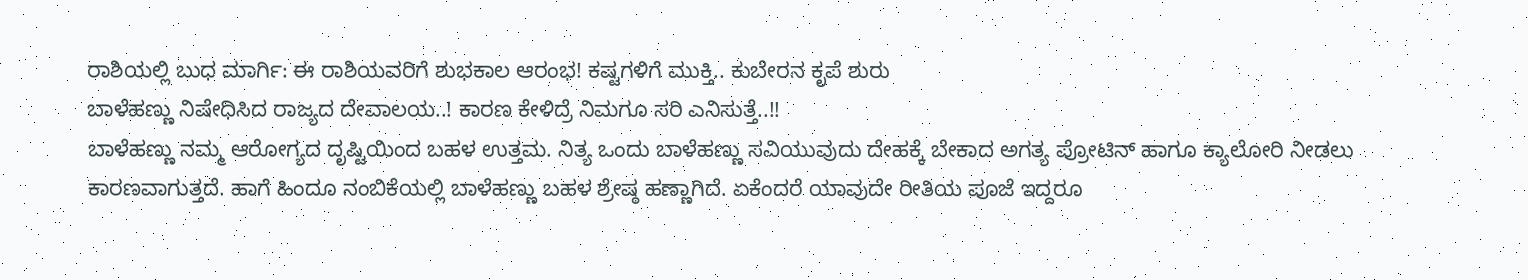ರಾಶಿಯಲ್ಲಿ ಬುಧ ಮಾರ್ಗಿ: ಈ ರಾಶಿಯವರಿಗೆ ಶುಭಕಾಲ ಆರಂಭ! ಕಷ್ಟಗಳಿಗೆ ಮುಕ್ತಿ.. ಕುಬೇರನ ಕೃಪೆ ಶುರು
ಬಾಳೆಹಣ್ಣು ನಿಷೇಧಿಸಿದ ರಾಜ್ಯದ ದೇವಾಲಯ..! ಕಾರಣ ಕೇಳಿದ್ರೆ ನಿಮಗೂ ಸರಿ ಎನಿಸುತ್ತೆ..!!
ಬಾಳೆಹಣ್ಣು ನಮ್ಮ ಆರೋಗ್ಯದ ದೃಷ್ಟಿಯಿಂದ ಬಹಳ ಉತ್ತಮ. ನಿತ್ಯ ಒಂದು ಬಾಳೆಹಣ್ಣು ಸವಿಯುವುದು ದೇಹಕ್ಕೆ ಬೇಕಾದ ಅಗತ್ಯ ಪ್ರೋಟಿನ್ ಹಾಗೂ ಕ್ಯಾಲೋರಿ ನೀಡಲು ಕಾರಣವಾಗುತ್ತದೆ. ಹಾಗೆ ಹಿಂದೂ ನಂಬಿಕೆಯಲ್ಲಿ ಬಾಳೆಹಣ್ಣು ಬಹಳ ಶ್ರೇಷ್ಠ ಹಣ್ಣಾಗಿದೆ. ಏಕೆಂದರೆ ಯಾವುದೇ ರೀತಿಯ ಪೂಜೆ ಇದ್ದರೂ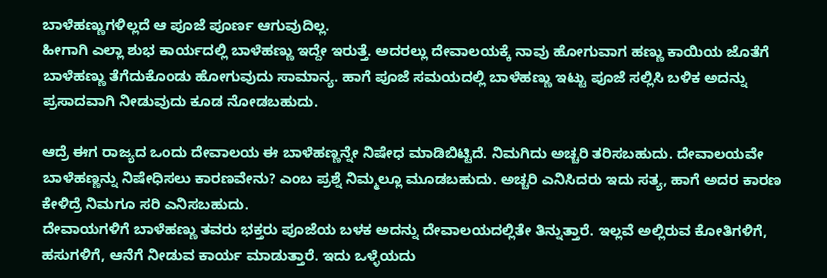ಬಾಳೆಹಣ್ಣುಗಳಿಲ್ಲದೆ ಆ ಪೂಜೆ ಪೂರ್ಣ ಆಗುವುದಿಲ್ಲ.
ಹೀಗಾಗಿ ಎಲ್ಲಾ ಶುಭ ಕಾರ್ಯದಲ್ಲಿ ಬಾಳೆಹಣ್ಣು ಇದ್ದೇ ಇರುತ್ತೆ. ಅದರಲ್ಲು ದೇವಾಲಯಕ್ಕೆ ನಾವು ಹೋಗುವಾಗ ಹಣ್ಣು ಕಾಯಿಯ ಜೊತೆಗೆ ಬಾಳೆಹಣ್ಣು ತೆಗೆದುಕೊಂಡು ಹೋಗುವುದು ಸಾಮಾನ್ಯ. ಹಾಗೆ ಪೂಜೆ ಸಮಯದಲ್ಲಿ ಬಾಳೆಹಣ್ಣು ಇಟ್ಟು ಪೂಜೆ ಸಲ್ಲಿಸಿ ಬಳಿಕ ಅದನ್ನು ಪ್ರಸಾದವಾಗಿ ನೀಡುವುದು ಕೂಡ ನೋಡಬಹುದು.

ಆದ್ರೆ ಈಗ ರಾಜ್ಯದ ಒಂದು ದೇವಾಲಯ ಈ ಬಾಳೆಹಣ್ಣನ್ನೇ ನಿಷೇಧ ಮಾಡಿಬಿಟ್ಟಿದೆ. ನಿಮಗಿದು ಅಚ್ಚರಿ ತರಿಸಬಹುದು. ದೇವಾಲಯವೇ ಬಾಳೆಹಣ್ಣನ್ನು ನಿಷೇಧಿಸಲು ಕಾರಣವೇನು? ಎಂಬ ಪ್ರಶ್ನೆ ನಿಮ್ಮಲ್ಲೂ ಮೂಡಬಹುದು. ಅಚ್ಚರಿ ಎನಿಸಿದರು ಇದು ಸತ್ಯ, ಹಾಗೆ ಅದರ ಕಾರಣ ಕೇಳಿದ್ರೆ ನಿಮಗೂ ಸರಿ ಎನಿಸಬಹುದು.
ದೇವಾಯಗಳಿಗೆ ಬಾಳೆಹಣ್ಣು ತವರು ಭಕ್ತರು ಪೂಜೆಯ ಬಳಕ ಅದನ್ನು ದೇವಾಲಯದಲ್ಲಿತೇ ತಿನ್ನುತ್ತಾರೆ. ಇಲ್ಲವೆ ಅಲ್ಲಿರುವ ಕೋತಿಗಳಿಗೆ, ಹಸುಗಳಿಗೆ, ಆನೆಗೆ ನೀಡುವ ಕಾರ್ಯ ಮಾಡುತ್ತಾರೆ. ಇದು ಒಳ್ಳೆಯದು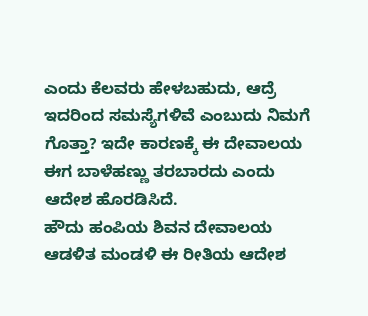ಎಂದು ಕೆಲವರು ಹೇಳಬಹುದು, ಆದ್ರೆ ಇದರಿಂದ ಸಮಸ್ಯೆಗಳಿವೆ ಎಂಬುದು ನಿಮಗೆ ಗೊತ್ತಾ? ಇದೇ ಕಾರಣಕ್ಕೆ ಈ ದೇವಾಲಯ ಈಗ ಬಾಳೆಹಣ್ಣು ತರಬಾರದು ಎಂದು ಆದೇಶ ಹೊರಡಿಸಿದೆ.
ಹೌದು ಹಂಪಿಯ ಶಿವನ ದೇವಾಲಯ ಆಡಳಿತ ಮಂಡಳಿ ಈ ರೀತಿಯ ಆದೇಶ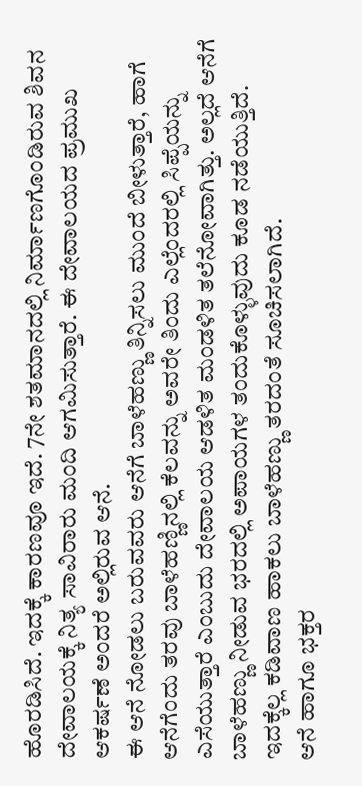ಹೊರಡಿಸಿದೆ. ಇದಕ್ಕೆ ಕಾರಣವೂ ಇದೆ. 7ನೇ ಶತಮಾನದಲ್ಲಿ ನಿರ್ಮಾಣಗೊಂಡಿರುವ ಶಿವನ ದೇವಾಲಯಕ್ಕೆ ನಿತ್ಯ ಸಾವಿರಾರು ಮಂದಿ ಆಗಮಿಸುತ್ತಾರೆ. ಈ ದೇವಾಲಯದ ಪ್ರಮುಖ ಆಕರ್ಷಣೆ ಅಂದರೆ ಅಲ್ಲಿರುವ ಆನೆ.
ಈ ಆನೆ ನೋಡಲು ಬರುವವರು ಆನೆಗೆ ಬಾಳೆಹಣ್ಣು ತಿನ್ನಿಸಲು ಮುಂದೆ ಬೀಳುತ್ತಾರೆ, ಹಾಗೆ ಆನೆಗೆಂದು ತರವು ಬಾಳೆಹಣ್ಣಿನಲ್ಲಿ ಕೆಲವನ್ನು ಅವರೇ ತಿಂದು ಎಲ್ಲೆಂದರಲ್ಲಿ ಸಿಪ್ಪೆಯನ್ನು ಎಸೆಯುತ್ತಾರೆ ಎಂಬುದು ದೇವಾಲಯ ಆಡಳಿತ ಮಂಡಳಿತ ತಲೆನೋವಾಗಿತ್ತು. ಅಲ್ಲದೆ ಆನೆಗೆ ಬಾಳೆಹಣ್ಣು ನೀಡುವ ಭರದಲ್ಲಿ ಅಪಾಯಗಳ ತಂದುಕೊಳ್ಳುವುದು ಕೂಡ ನಡೆಯುತ್ತಿದೆ. ಇದಕ್ಕೆಲ್ಲ ಕಡಿವಾಣ ಹಾಕಲು ಬಾಳೆಹಣ್ಣು ತರದಂತೆ ಸೂಚಿಸಲಾಗಿದೆ.
ಆನೆ ಹಾಗೂ ಭಕ್ತರ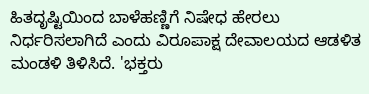ಹಿತದೃಷ್ಟಿಯಿಂದ ಬಾಳೆಹಣ್ಣಿಗೆ ನಿಷೇಧ ಹೇರಲು ನಿರ್ಧರಿಸಲಾಗಿದೆ ಎಂದು ವಿರೂಪಾಕ್ಷ ದೇವಾಲಯದ ಆಡಳಿತ ಮಂಡಳಿ ತಿಳಿಸಿದೆ. 'ಭಕ್ತರು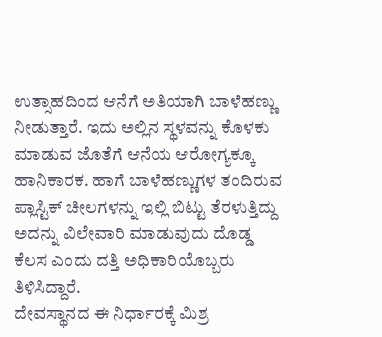ಉತ್ಸಾಹದಿಂದ ಆನೆಗೆ ಅತಿಯಾಗಿ ಬಾಳೆಹಣ್ಣು ನೀಡುತ್ತಾರೆ. ಇದು ಅಲ್ಲಿನ ಸ್ಥಳವನ್ನು ಕೊಳಕು ಮಾಡುವ ಜೊತೆಗೆ ಆನೆಯ ಆರೋಗ್ಯಕ್ಕೂ ಹಾನಿಕಾರಕ. ಹಾಗೆ ಬಾಳೆಹಣ್ಣುಗಳ ತಂದಿರುವ ಪ್ಲಾಸ್ಟಿಕ್ ಚೀಲಗಳನ್ನು ಇಲ್ಲಿ ಬಿಟ್ಟು ತೆರಳುತ್ತಿದ್ದು ಅದನ್ನು ವಿಲೇವಾರಿ ಮಾಡುವುದು ದೊಡ್ಡ ಕೆಲಸ ಎಂದು ದತ್ತಿ ಅಧಿಕಾರಿಯೊಬ್ಬರು ತಿಳಿಸಿದ್ದಾರೆ.
ದೇವಸ್ಥಾನದ ಈ ನಿರ್ಧಾರಕ್ಕೆ ಮಿಶ್ರ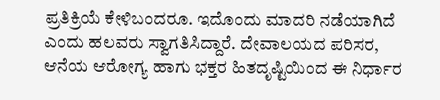ಪ್ರತಿಕ್ರಿಯೆ ಕೇಳಿಬಂದರೂ. ಇದೊಂದು ಮಾದರಿ ನಡೆಯಾಗಿದೆ ಎಂದು ಹಲವರು ಸ್ವಾಗತಿಸಿದ್ದಾರೆ. ದೇವಾಲಯದ ಪರಿಸರ, ಆನೆಯ ಆರೋಗ್ಯ ಹಾಗು ಭಕ್ತರ ಹಿತದೃಷ್ಟಿಯಿಂದ ಈ ನಿರ್ಧಾರ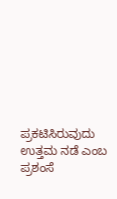ಪ್ರಕಟಿಸಿರುವುದು ಉತ್ತಮ ನಡೆ ಎಂಬ ಪ್ರಶಂಸೆ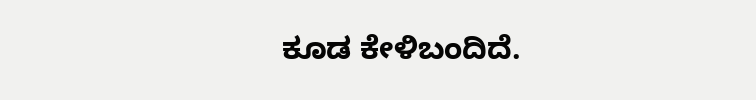ಕೂಡ ಕೇಳಿಬಂದಿದೆ.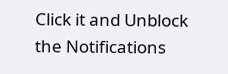Click it and Unblock the Notifications